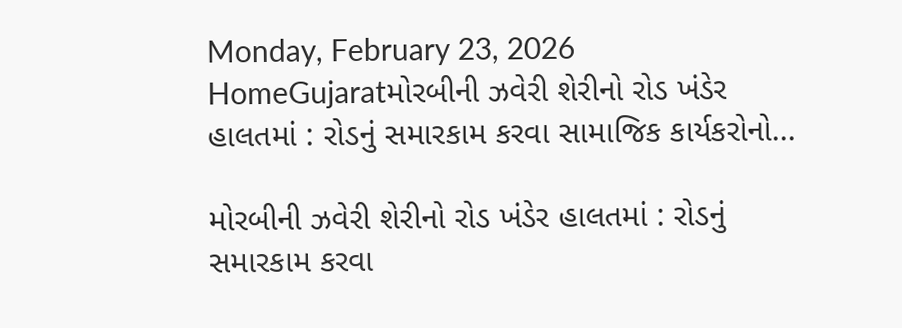Monday, February 23, 2026
HomeGujaratમોરબીની ઝવેરી શેરીનો રોડ ખંડેર હાલતમાં : રોડનું સમારકામ કરવા સામાજિક કાર્યકરોનો...

મોરબીની ઝવેરી શેરીનો રોડ ખંડેર હાલતમાં : રોડનું સમારકામ કરવા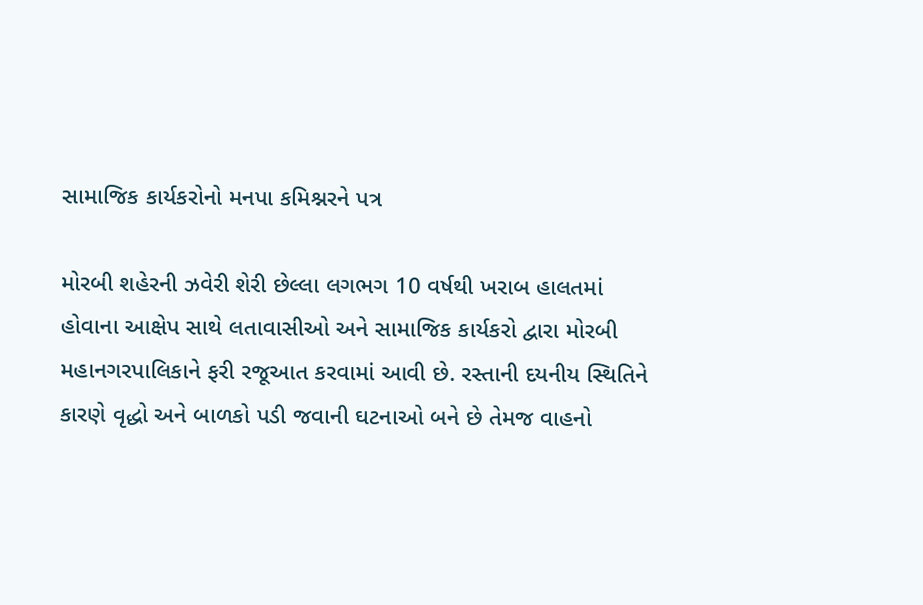સામાજિક કાર્યકરોનો મનપા કમિશ્નરને પત્ર

મોરબી શહેરની ઝવેરી શેરી છેલ્લા લગભગ 10 વર્ષથી ખરાબ હાલતમાં હોવાના આક્ષેપ સાથે લતાવાસીઓ અને સામાજિક કાર્યકરો દ્વારા મોરબી મહાનગરપાલિકાને ફરી રજૂઆત કરવામાં આવી છે. રસ્તાની દયનીય સ્થિતિને કારણે વૃદ્ધો અને બાળકો પડી જવાની ઘટનાઓ બને છે તેમજ વાહનો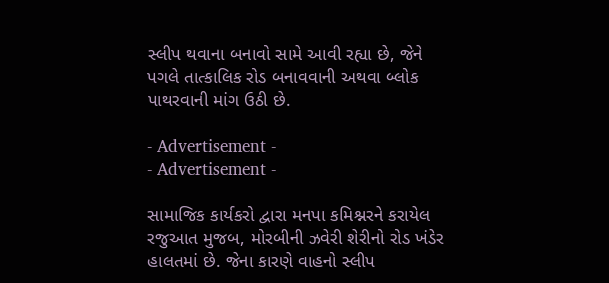સ્લીપ થવાના બનાવો સામે આવી રહ્યા છે, જેને પગલે તાત્કાલિક રોડ બનાવવાની અથવા બ્લોક પાથરવાની માંગ ઉઠી છે.

- Advertisement -
- Advertisement -

સામાજિક કાર્યકરો દ્વારા મનપા કમિશ્નરને કરાયેલ રજુઆત મુજબ, મોરબીની ઝવેરી શેરીનો રોડ ખંડેર હાલતમાં છે. જેના કારણે વાહનો સ્લીપ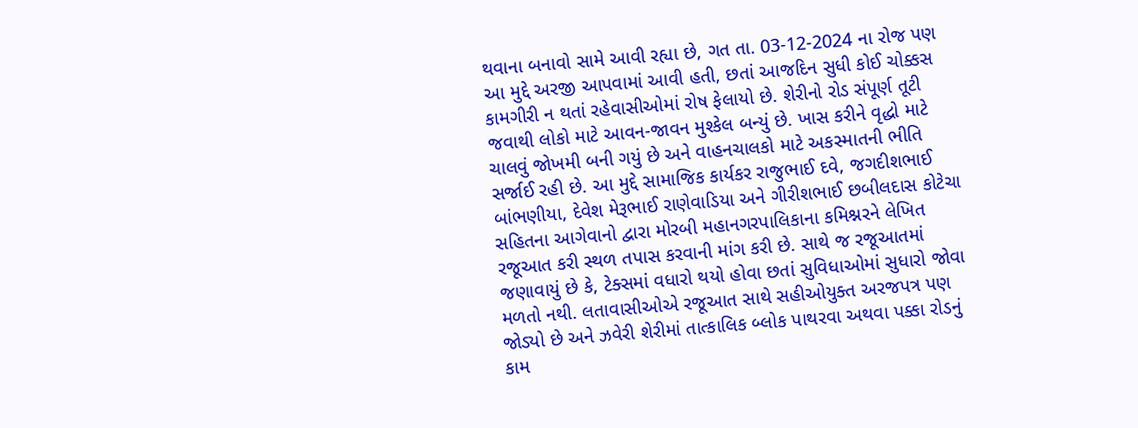થવાના બનાવો સામે આવી રહ્યા છે, ગત તા. 03-12-2024 ના રોજ પણ આ મુદ્દે અરજી આપવામાં આવી હતી, છતાં આજદિન સુધી કોઈ ચોક્કસ કામગીરી ન થતાં રહેવાસીઓમાં રોષ ફેલાયો છે. શેરીનો રોડ સંપૂર્ણ તૂટી જવાથી લોકો માટે આવન-જાવન મુશ્કેલ બન્યું છે. ખાસ કરીને વૃદ્ધો માટે ચાલવું જોખમી બની ગયું છે અને વાહનચાલકો માટે અકસ્માતની ભીતિ સર્જાઈ રહી છે. આ મુદ્દે સામાજિક કાર્યકર રાજુભાઈ દવે, જગદીશભાઈ બાંભણીયા, દેવેશ મેરૂભાઈ રાણેવાડિયા અને ગીરીશભાઈ છબીલદાસ કોટેચા સહિતના આગેવાનો દ્વારા મોરબી મહાનગરપાલિકાના કમિશ્નરને લેખિત રજૂઆત કરી સ્થળ તપાસ કરવાની માંગ કરી છે. સાથે જ રજૂઆતમાં જણાવાયું છે કે, ટેક્સમાં વધારો થયો હોવા છતાં સુવિધાઓમાં સુધારો જોવા મળતો નથી. લતાવાસીઓએ રજૂઆત સાથે સહીઓયુક્ત અરજપત્ર પણ જોડ્યો છે અને ઝવેરી શેરીમાં તાત્કાલિક બ્લોક પાથરવા અથવા પક્કા રોડનું કામ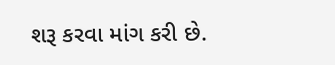શરૂ કરવા માંગ કરી છે.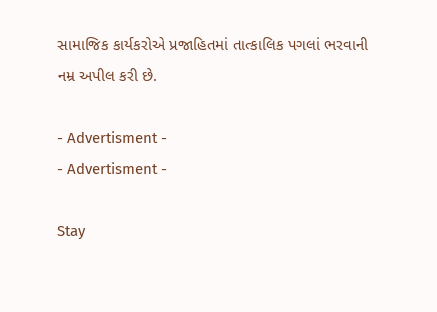સામાજિક કાર્યકરોએ પ્રજાહિતમાં તાત્કાલિક પગલાં ભરવાની નમ્ર અપીલ કરી છે.

- Advertisment -
- Advertisment -

Stay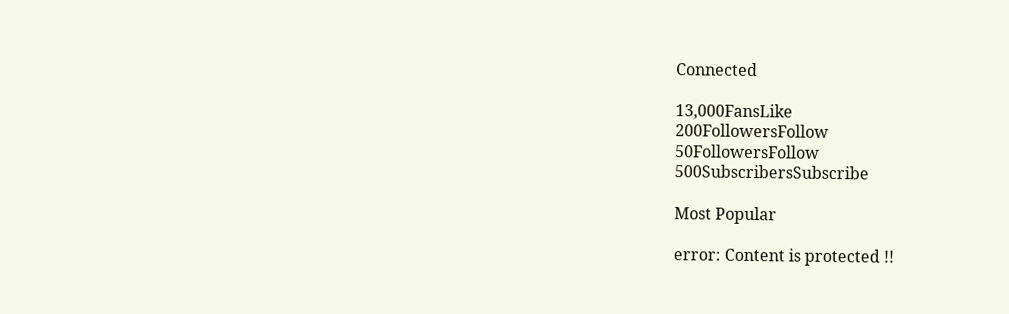Connected

13,000FansLike
200FollowersFollow
50FollowersFollow
500SubscribersSubscribe

Most Popular

error: Content is protected !!